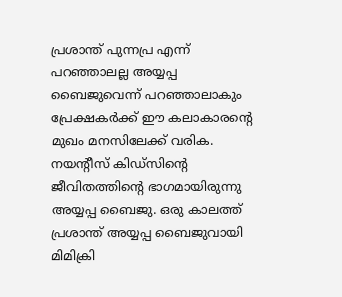പ്രശാന്ത് പുന്നപ്ര എന്ന് പറഞ്ഞാലല്ല അയ്യപ്പ ബൈജുവെന്ന് പറഞ്ഞാലാകും പ്രേക്ഷകർക്ക് ഈ കലാകാരന്റെ മുഖം മനസിലേക്ക് വരിക. നയന്റീസ് കിഡ്സിന്റെ ജീവിതത്തിന്റെ ഭാഗമായിരുന്നു അയ്യപ്പ ബൈജു. ഒരു കാലത്ത് പ്രശാന്ത് അയ്യപ്പ ബൈജുവായി മിമിക്രി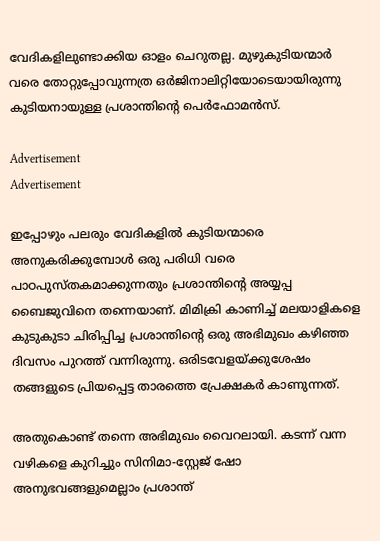വേദികളിലുണ്ടാക്കിയ ഓളം ചെറുതല്ല. മുഴുകുടിയന്മാർ വരെ തോറ്റുപ്പോവുന്നത്ര ഒർജിനാലിറ്റിയോടെയായിരുന്നു കുടിയനായുള്ള പ്രശാന്തിന്റെ പെർഫോമൻസ്.

Advertisement
Advertisement

ഇപ്പോഴും പലരും വേദികളിൽ കുടിയന്മാരെ അനുകരിക്കുമ്പോൾ ഒരു പരിധി വരെ പാഠപുസ്തകമാക്കുന്നതും പ്രശാന്തിന്റെ അയ്യപ്പ ബൈജുവിനെ തന്നെയാണ്. മിമിക്രി കാണിച്ച് മലയാളികളെ കുടുകുടാ ചിരിപ്പിച്ച പ്രശാന്തിന്റെ ഒരു അഭിമുഖം കഴിഞ്ഞ ദിവസം പുറത്ത് വന്നിരുന്നു. ഒരിടവേളയ്ക്കുശേഷം തങ്ങളുടെ പ്രിയപ്പെട്ട താരത്തെ പ്രേക്ഷകർ കാണുന്നത്.

അതുകൊണ്ട് തന്നെ അഭിമുഖം വൈറലായി. കടന്ന് വന്ന വഴികളെ കുറിച്ചും സിനിമാ-സ്റ്റേജ് ഷോ അനുഭവങ്ങളുമെല്ലാം പ്രശാന്ത്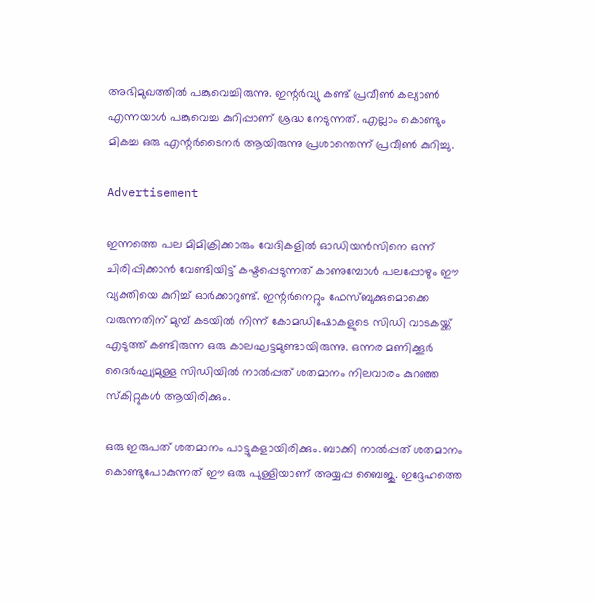അഭിമുഖത്തിൽ പങ്കുവെച്ചിരുന്നു. ഇന്റർവ്യു കണ്ട് പ്രവീൺ കല്യാൺ എന്നയാൾ പങ്കുവെച്ച കുറിപ്പാണ് ശ്രദ്ധ നേടുന്നത്. എല്ലാം കൊണ്ടും മികച്ച ഒരു എന്റർടൈനർ ആയിരുന്നു പ്രശാന്തെന്ന് പ്രവീൺ കുറിച്ചു.

Advertisement

ഇന്നത്തെ പല മിമിക്രിക്കാരും വേദികളിൽ ഓഡിയൻസിനെ ഒന്ന് ചിരിപ്പിക്കാൻ വേണ്ടിയിട്ട് കഷ്ടപ്പെടുന്നത് കാണുമ്പോൾ പലപ്പോഴും ഈ വ്യക്തിയെ കുറിച്ച് ഓർക്കാറുണ്ട്. ഇന്റർനെറ്റും ഫേസ്ബുക്കുമൊക്കെ വരുന്നതിന് മുമ്പ് കടയിൽ നിന്ന് കോമഡിഷോകളുടെ സിഡി വാടകയ്ക്ക് എടുത്ത് കണ്ടിരുന്ന ഒരു കാലഘട്ടമുണ്ടായിരുന്നു. ഒന്നര മണിക്കൂർ ദൈർഘ്യമുള്ള സിഡിയിൽ നാൽപ്പത് ശതമാനം നിലവാരം കുറഞ്ഞ സ്‌കിറ്റുകൾ ആയിരിക്കും.

ഒരു ഇരുപത് ശതമാനം പാട്ടുകളായിരിക്കും. ബാക്കി നാൽപ്പത് ശതമാനം കൊണ്ടുപോകുന്നത് ഈ ഒരു പുള്ളിയാണ് അയ്യപ്പ ബൈജു. ഇദ്ദേഹത്തെ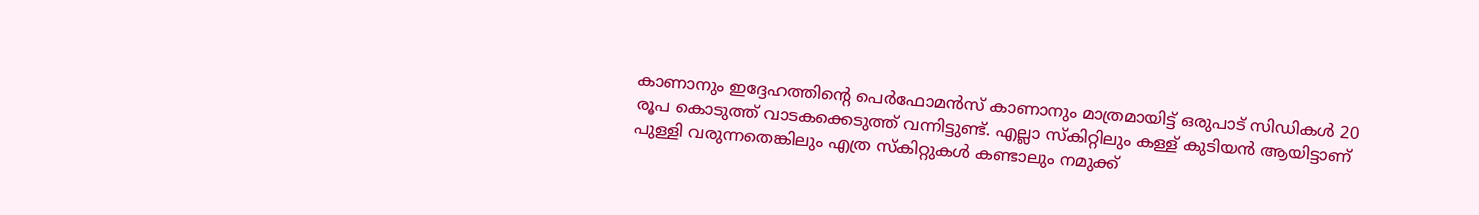കാണാനും ഇദ്ദേഹത്തിന്റെ പെർഫോമൻസ് കാണാനും മാത്രമായിട്ട് ഒരുപാട് സിഡികൾ 20 രൂപ കൊടുത്ത് വാടകക്കെടുത്ത് വന്നിട്ടുണ്ട്. എല്ലാ സ്കിറ്റിലും കള്ള് കുടിയൻ ആയിട്ടാണ് പുള്ളി വരുന്നതെങ്കിലും എത്ര സ്കിറ്റുകൾ കണ്ടാലും നമുക്ക്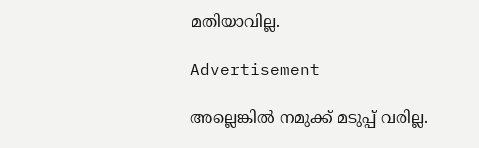മതിയാവില്ല.

Advertisement

അല്ലെങ്കിൽ നമുക്ക് മടുപ്പ് വരില്ല.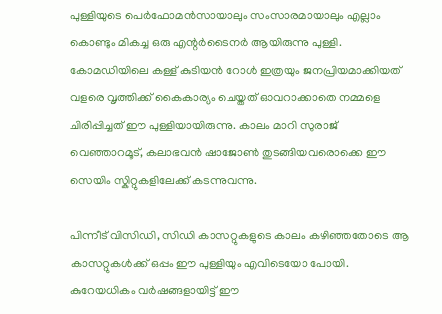പുള്ളിയുടെ പെർഫോമൻസായാലും സംസാരമായാലും എല്ലാം കൊണ്ടും മികച്ച ഒരു എന്റർടൈനർ ആയിരുന്നു പുള്ളി. കോമഡിയിലെ കള്ള് കുടിയൻ റോൾ ഇത്രയും ജനപ്രിയമാക്കിയത് വളരെ വൃത്തിക്ക് കൈകാര്യം ചെയ്തത് ഓവറാക്കാതെ നമ്മളെ ചിരിപ്പിച്ചത് ഈ പുള്ളിയായിരുന്നു. കാലം മാറി സുരാജ് വെഞ്ഞാറമൂട്, കലാഭവൻ ഷാജോൺ തുടങ്ങിയവരൊക്കെ ഈ സെയിം സ്കിറ്റുകളിലേക്ക് കടന്നുവന്നു.

പിന്നീട് വിസിഡി, സിഡി കാസറ്റുകളുടെ കാലം കഴിഞ്ഞതോടെ ആ കാസറ്റുകൾക്ക് ഒപ്പം ഈ പുള്ളിയും എവിടെയോ പോയി. കുറേയധികം വർഷങ്ങളായിട്ട് ഈ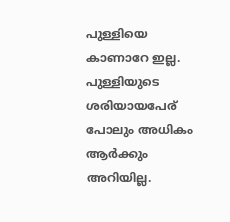പുള്ളിയെ കാണാറേ ഇല്ല. പുള്ളിയുടെ ശരിയായപേര് പോലും അധികം ആർക്കും അറിയില്ല.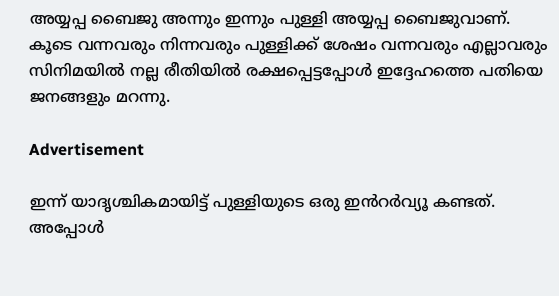അയ്യപ്പ ബൈജു അന്നും ഇന്നും പുള്ളി അയ്യപ്പ ബൈജുവാണ്. കൂടെ വന്നവരും നിന്നവരും പുള്ളിക്ക് ശേഷം വന്നവരും എല്ലാവരും സിനിമയിൽ നല്ല രീതിയിൽ രക്ഷപ്പെട്ടപ്പോൾ ഇദ്ദേഹത്തെ പതിയെ ജനങ്ങളും മറന്നു.

Advertisement

ഇന്ന് യാദൃശ്ചികമായിട്ട് പുള്ളിയുടെ ഒരു ഇൻറർവ്യൂ കണ്ടത്. അപ്പോൾ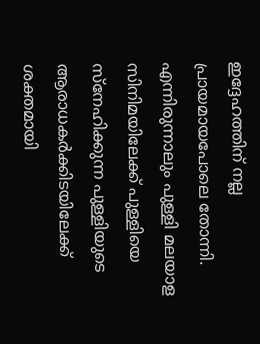ഇദ്ദേഹത്തിന് നല്ല പ്രായമായപോലെ തോന്നി. എന്നിരുന്നാലും പുള്ളി മലയാള സിനിമയിലേക്ക് പുള്ളിയെ സ്നേഹിക്കുന്ന പുള്ളിയുടെ ആരാധകർക്കിടയിലേക്ക് ശക്തമായി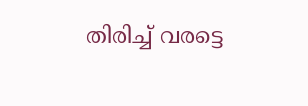തിരിച്ച് വരട്ടെ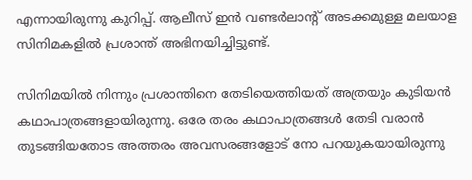എന്നായിരുന്നു കുറിപ്പ്. ആലീസ് ഇൻ വണ്ടർലാന്റ് അടക്കമുള്ള മലയാള സിനിമകളിൽ പ്രശാന്ത് അഭിനയിച്ചിട്ടുണ്ട്.

സിനിമയിൽ നിന്നും പ്രശാന്തിനെ തേടിയെത്തിയത് അത്രയും കുടിയൻ കഥാപാത്രങ്ങളായിരുന്നു. ഒരേ തരം കഥാപാത്രങ്ങൾ തേടി വരാൻ തുടങ്ങിയതോട അത്തരം അവസരങ്ങളോട് നോ പറയുകയായിരുന്നു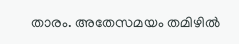താരം. അതേസമയം തമിഴിൽ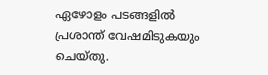ഏഴോളം പടങ്ങളിൽ പ്രശാന്ത് വേഷമിടുകയും ചെയ്തു.